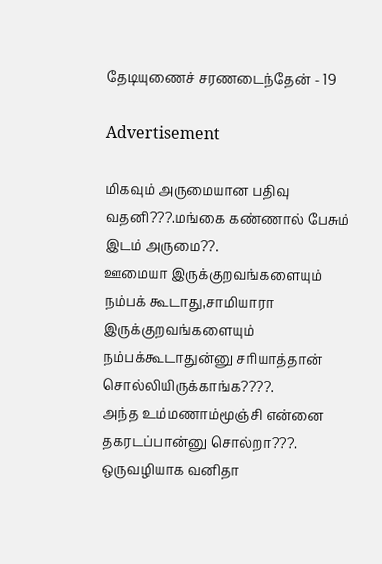தேடியுணைச் சரணடைந்தேன் - 19

Advertisement

மிகவும் அருமையான பதிவு வதனி???.மங்கை கண்ணால் பேசும் இடம் அருமை??.
ஊமையா இருக்குறவங்களையும் நம்பக் கூடாது,சாமியாரா இருக்குறவங்களையும் நம்பக்கூடாதுன்னு சரியாத்தான் சொல்லியிருக்காங்க????.
அந்த உம்மணாம்மூஞ்சி என்னை தகரடப்பான்னு சொல்றா???.
ஒருவழியாக வனிதா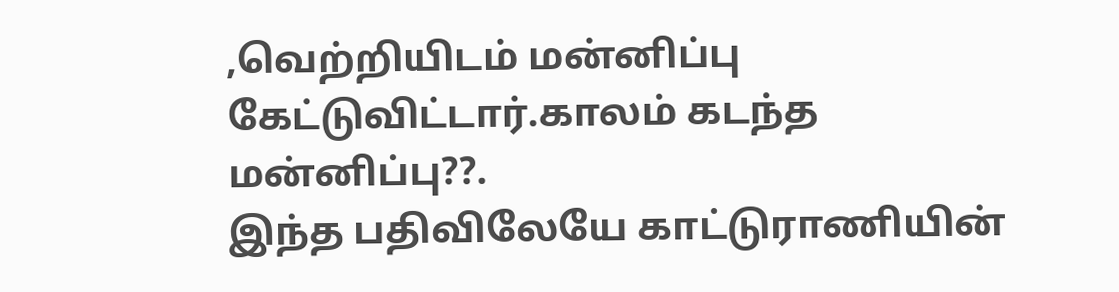,வெற்றியிடம் மன்னிப்பு கேட்டுவிட்டார்.காலம் கடந்த மன்னிப்பு??.
இந்த பதிவிலேயே காட்டுராணியின்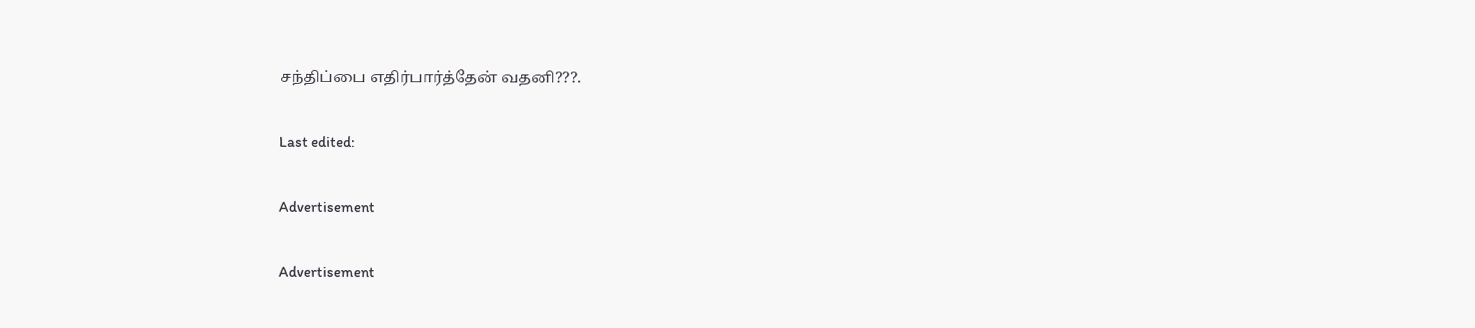சந்திப்பை எதிர்பார்த்தேன் வதனி???.

Last edited:

Advertisement

Advertisement